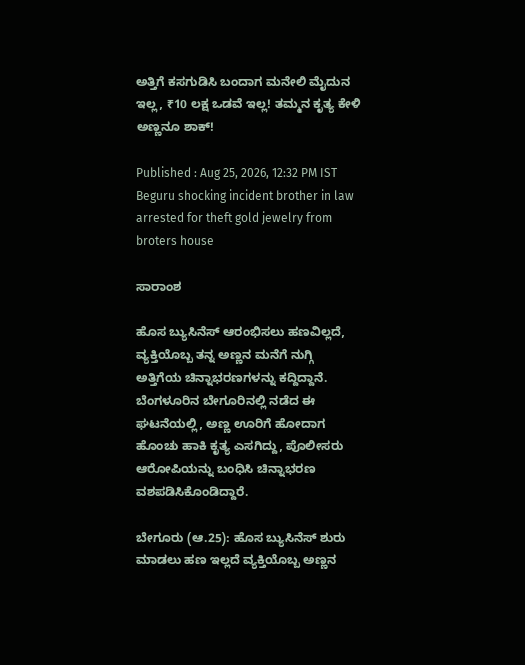ಅತ್ತಿಗೆ ಕಸಗುಡಿಸಿ ಬಂದಾಗ ಮನೇಲಿ ಮೈದುನ ಇಲ್ಲ, ₹10 ಲಕ್ಷ ಒಡವೆ ಇಲ್ಲ! ತಮ್ಮನ ಕೃತ್ಯ ಕೇಳಿ ಅಣ್ಣನೂ ಶಾಕ್!

Published : Aug 25, 2026, 12:32 PM IST
Beguru shocking incident brother in law arrested for theft gold jewelry from broters house

ಸಾರಾಂಶ

ಹೊಸ ಬ್ಯುಸಿನೆಸ್ ಆರಂಭಿಸಲು ಹಣವಿಲ್ಲದೆ, ವ್ಯಕ್ತಿಯೊಬ್ಬ ತನ್ನ ಅಣ್ಣನ ಮನೆಗೆ ನುಗ್ಗಿ ಅತ್ತಿಗೆಯ ಚಿನ್ನಾಭರಣಗಳನ್ನು ಕದ್ದಿದ್ದಾನೆ. ಬೆಂಗಳೂರಿನ ಬೇಗೂರಿನಲ್ಲಿ ನಡೆದ ಈ ಘಟನೆಯಲ್ಲಿ, ಅಣ್ಣ ಊರಿಗೆ ಹೋದಾಗ ಹೊಂಚು ಹಾಕಿ ಕೃತ್ಯ ಎಸಗಿದ್ದು, ಪೊಲೀಸರು ಆರೋಪಿಯನ್ನು ಬಂಧಿಸಿ ಚಿನ್ನಾಭರಣ ವಶಪಡಿಸಿಕೊಂಡಿದ್ದಾರೆ.

ಬೇಗೂರು (ಆ.25): ಹೊಸ ಬ್ಯುಸಿನೆಸ್ ಶುರು ಮಾಡಲು ಹಣ ಇಲ್ಲದೆ ವ್ಯಕ್ತಿಯೊಬ್ಬ ಅಣ್ಣನ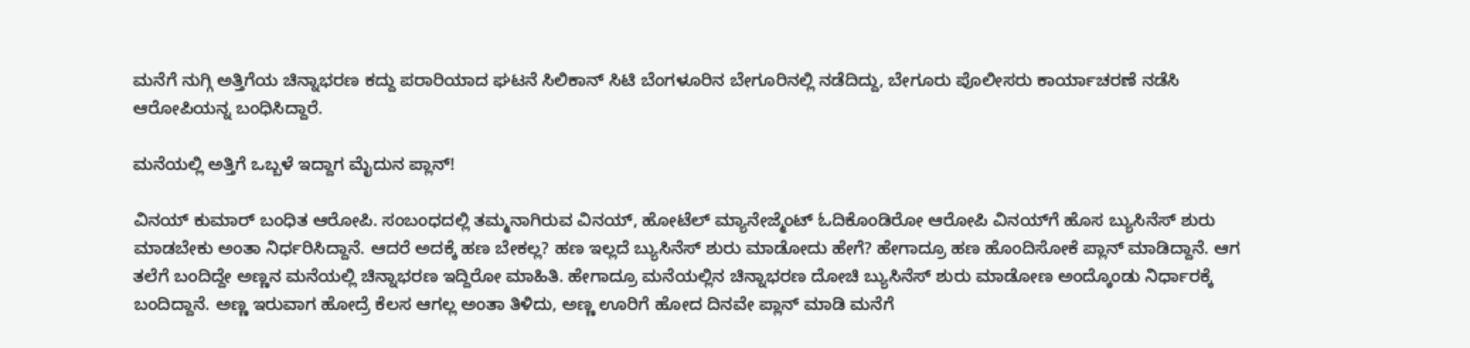ಮನೆಗೆ ನುಗ್ಗಿ ಅತ್ತಿಗೆಯ ಚಿನ್ನಾಭರಣ ಕದ್ದು ಪರಾರಿಯಾದ ಘಟನೆ ಸಿಲಿಕಾನ್ ಸಿಟಿ ಬೆಂಗಳೂರಿನ ಬೇಗೂರಿನಲ್ಲಿ ನಡೆದಿದ್ದು, ಬೇಗೂರು ಪೊಲೀಸರು ಕಾರ್ಯಾಚರಣೆ ನಡೆಸಿ ಆರೋಪಿಯನ್ನ ಬಂಧಿಸಿದ್ದಾರೆ.

ಮನೆಯಲ್ಲಿ ಅತ್ತಿಗೆ ಒಬ್ಬಳೆ ಇದ್ದಾಗ ಮೈದುನ ಪ್ಲಾನ್!

ವಿನಯ್ ಕುಮಾರ್ ಬಂಧಿತ ಆರೋಪಿ. ಸಂಬಂಧದಲ್ಲಿ ತಮ್ಮನಾಗಿರುವ ವಿನಯ್, ಹೋಟೆಲ್ ಮ್ಯಾನೇಜ್ಮೆಂಟ್ ಓದಿಕೊಂಡಿರೋ ಆರೋಪಿ ವಿನಯ್‌ಗೆ ಹೊಸ ಬ್ಯುಸಿನೆಸ್ ಶುರು ಮಾಡಬೇಕು ಅಂತಾ ನಿರ್ಧರಿಸಿದ್ದಾನೆ. ಆದರೆ ಅದಕ್ಕೆ ಹಣ ಬೇಕಲ್ಲ? ಹಣ ಇಲ್ಲದೆ ಬ್ಯುಸಿನೆಸ್ ಶುರು ಮಾಡೋದು ಹೇಗೆ? ಹೇಗಾದ್ರೂ ಹಣ ಹೊಂದಿಸೋಕೆ ಪ್ಲಾನ್ ಮಾಡಿದ್ದಾನೆ. ಆಗ ತಲೆಗೆ ಬಂದಿದ್ದೇ ಅಣ್ಣನ ಮನೆಯಲ್ಲಿ ಚಿನ್ನಾಭರಣ ಇದ್ದಿರೋ ಮಾಹಿತಿ. ಹೇಗಾದ್ರೂ ಮನೆಯಲ್ಲಿನ ಚಿನ್ನಾಭರಣ ದೋಚಿ ಬ್ಯುಸಿನೆಸ್ ಶುರು ಮಾಡೋಣ ಅಂದ್ಕೊಂಡು ನಿರ್ಧಾರಕ್ಕೆ ಬಂದಿದ್ದಾನೆ. ಅಣ್ಣ ಇರುವಾಗ ಹೋದ್ರೆ ಕೆಲಸ ಆಗಲ್ಲ ಅಂತಾ ತಿಳಿದು, ಅಣ್ಣ ಊರಿಗೆ ಹೋದ ದಿನವೇ ಪ್ಲಾನ್ ಮಾಡಿ ಮನೆಗೆ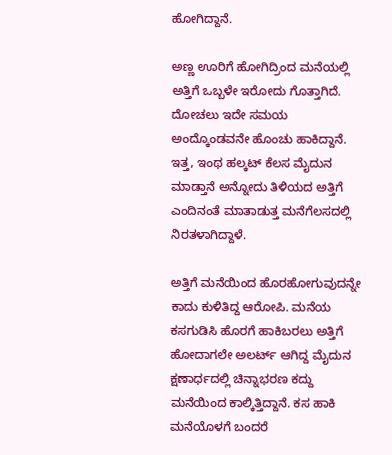ಹೋಗಿದ್ದಾನೆ.

ಅಣ್ಣ ಊರಿಗೆ ಹೋಗಿದ್ರಿಂದ ಮನೆಯಲ್ಲಿ ಅತ್ತಿಗೆ ಒಬ್ಬಳೇ ಇರೋದು ಗೊತ್ತಾಗಿದೆ. ದೋಚಲು ಇದೇ ಸಮಯ ಅಂದ್ಕೊಂಡವನೇ ಹೊಂಚು ಹಾಕಿದ್ದಾನೆ. ಇತ್ತ, ಇಂಥ ಹಲ್ಕಟ್ ಕೆಲಸ ಮೈದುನ ಮಾಡ್ತಾನೆ ಅನ್ನೋದು ತಿಳಿಯದ ಅತ್ತಿಗೆ ಎಂದಿನಂತೆ ಮಾತಾಡುತ್ತ ಮನೆಗೆಲಸದಲ್ಲಿ ನಿರತಳಾಗಿದ್ದಾಳೆ.

ಅತ್ತಿಗೆ ಮನೆಯಿಂದ ಹೊರಹೋಗುವುದನ್ನೇ ಕಾದು ಕುಳಿತಿದ್ದ ಆರೋಪಿ. ಮನೆಯ ಕಸಗುಡಿಸಿ ಹೊರಗೆ ಹಾಕಿಬರಲು ಅತ್ತಿಗೆ ಹೋದಾಗಲೇ ಅಲರ್ಟ್ ಆಗಿದ್ದ ಮೈದುನ ಕ್ಷಣಾರ್ಧದಲ್ಲಿ ಚಿನ್ನಾಭರಣ ಕದ್ದು ಮನೆಯಿಂದ ಕಾಲ್ಕಿತ್ತಿದ್ದಾನೆ. ಕಸ ಹಾಕಿ ಮನೆಯೊಳಗೆ ಬಂದರೆ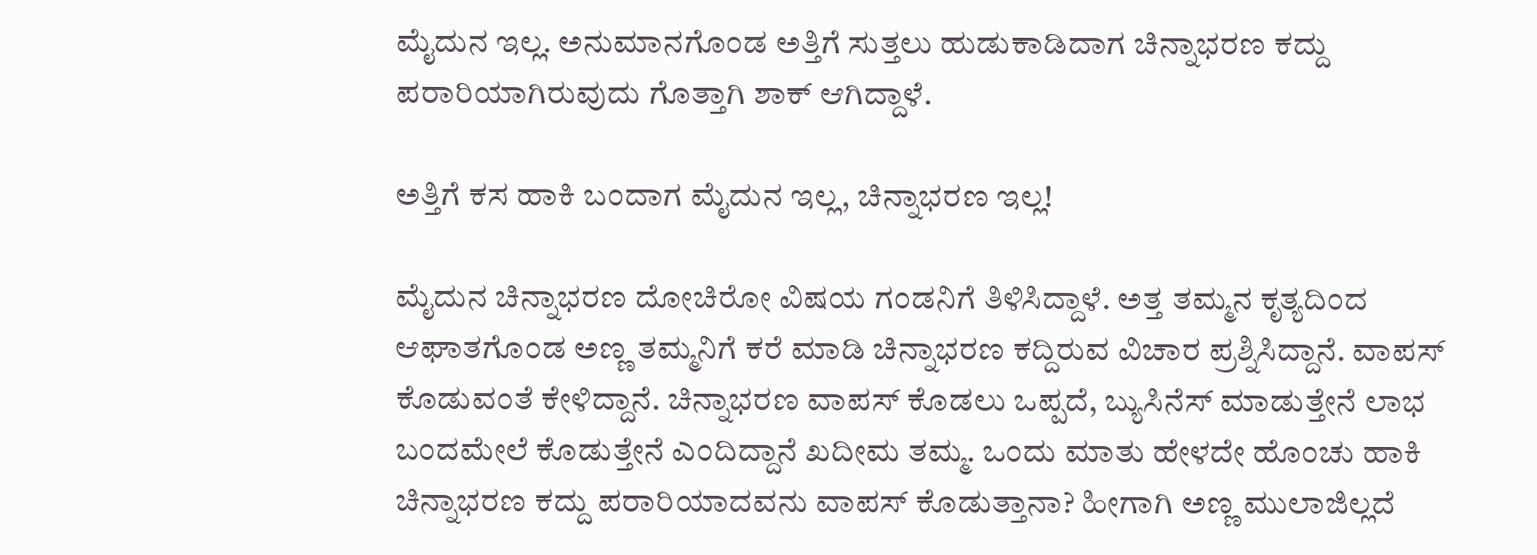ಮೈದುನ ಇಲ್ಲ. ಅನುಮಾನಗೊಂಡ ಅತ್ತಿಗೆ ಸುತ್ತಲು ಹುಡುಕಾಡಿದಾಗ ಚಿನ್ನಾಭರಣ ಕದ್ದು ಪರಾರಿಯಾಗಿರುವುದು ಗೊತ್ತಾಗಿ ಶಾಕ್ ಆಗಿದ್ದಾಳೆ.

ಅತ್ತಿಗೆ ಕಸ ಹಾಕಿ ಬಂದಾಗ ಮೈದುನ ಇಲ್ಲ, ಚಿನ್ನಾಭರಣ ಇಲ್ಲ!

ಮೈದುನ ಚಿನ್ನಾಭರಣ ದೋಚಿರೋ ವಿಷಯ ಗಂಡನಿಗೆ ತಿಳಿಸಿದ್ದಾಳೆ. ಅತ್ತ ತಮ್ಮನ ಕೃತ್ಯದಿಂದ ಆಘಾತಗೊಂಡ ಅಣ್ಣ ತಮ್ಮನಿಗೆ ಕರೆ ಮಾಡಿ ಚಿನ್ನಾಭರಣ ಕದ್ದಿರುವ ವಿಚಾರ ಪ್ರಶ್ನಿಸಿದ್ದಾನೆ. ವಾಪಸ್ ಕೊಡುವಂತೆ ಕೇಳಿದ್ದಾನೆ. ಚಿನ್ನಾಭರಣ ವಾಪಸ್ ಕೊಡಲು ಒಪ್ಪದೆ, ಬ್ಯುಸಿನೆಸ್ ಮಾಡುತ್ತೇನೆ ಲಾಭ ಬಂದಮೇಲೆ ಕೊಡುತ್ತೇನೆ ಎಂದಿದ್ದಾನೆ ಖದೀಮ ತಮ್ಮ. ಒಂದು ಮಾತು ಹೇಳದೇ ಹೊಂಚು ಹಾಕಿ ಚಿನ್ನಾಭರಣ ಕದ್ದು ಪರಾರಿಯಾದವನು ವಾಪಸ್ ಕೊಡುತ್ತಾನಾ? ಹೀಗಾಗಿ ಅಣ್ಣ ಮುಲಾಜಿಲ್ಲದೆ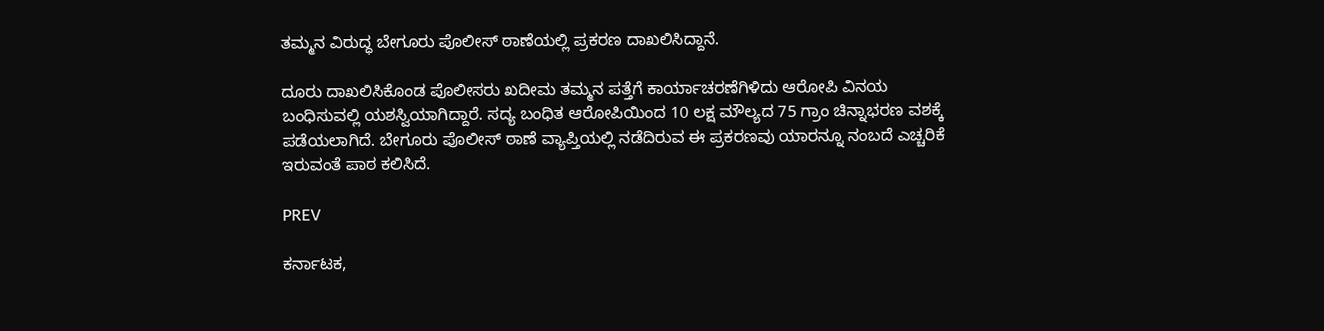ತಮ್ಮನ ವಿರುದ್ಧ ಬೇಗೂರು ಪೊಲೀಸ್ ಠಾಣೆಯಲ್ಲಿ ಪ್ರಕರಣ ದಾಖಲಿಸಿದ್ದಾನೆ.

ದೂರು ದಾಖಲಿಸಿಕೊಂಡ ಪೊಲೀಸರು ಖದೀಮ ತಮ್ಮನ ಪತ್ತೆಗೆ ಕಾರ್ಯಾಚರಣೆಗಿಳಿದು ಆರೋಪಿ ವಿನಯ ಬಂಧಿಸುವಲ್ಲಿ ಯಶಸ್ವಿಯಾಗಿದ್ದಾರೆ. ಸದ್ಯ ಬಂಧಿತ ಆರೋಪಿಯಿಂದ 10 ಲಕ್ಷ ಮೌಲ್ಯದ 75 ಗ್ರಾಂ ಚಿನ್ನಾಭರಣ ವಶಕ್ಕೆ ಪಡೆಯಲಾಗಿದೆ. ಬೇಗೂರು ಪೊಲೀಸ್ ಠಾಣೆ ವ್ಯಾಪ್ತಿಯಲ್ಲಿ ನಡೆದಿರುವ ಈ ಪ್ರಕರಣವು ಯಾರನ್ನೂ ನಂಬದೆ ಎಚ್ಚರಿಕೆ ಇರುವಂತೆ ಪಾಠ ಕಲಿಸಿದೆ.

PREV

ಕರ್ನಾಟಕ,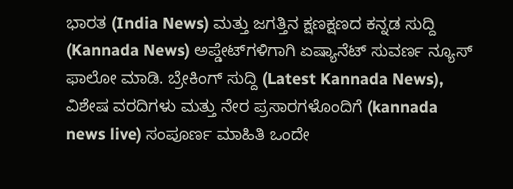ಭಾರತ (India News) ಮತ್ತು ಜಗತ್ತಿನ ಕ್ಷಣಕ್ಷಣದ ಕನ್ನಡ ಸುದ್ದಿ (Kannada News) ಅಪ್ಡೇಟ್‌ಗಳಿಗಾಗಿ ಏಷ್ಯಾನೆಟ್ ಸುವರ್ಣ ನ್ಯೂಸ್‌ ಫಾಲೋ ಮಾಡಿ. ಬ್ರೇಕಿಂಗ್ ಸುದ್ದಿ (Latest Kannada News), ವಿಶೇಷ ವರದಿಗಳು ಮತ್ತು ನೇರ ಪ್ರಸಾರಗಳೊಂದಿಗೆ (kannada news live) ಸಂಪೂರ್ಣ ಮಾಹಿತಿ ಒಂದೇ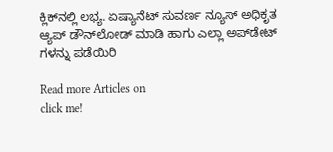ಕ್ಲಿಕ್‌ನಲ್ಲಿ ಲಭ್ಯ. ಏಷ್ಯಾನೆಟ್ ಸುವರ್ಣ ನ್ಯೂಸ್ ಅಧಿಕೃತ ಆ್ಯಪ್ ಡೌನ್‌ಲೋಡ್ ಮಾಡಿ ಹಾಗು ಎಲ್ಲಾ ಅಪ್‌ಡೇಟ್ ಗಳನ್ನು ಪಡೆಯಿರಿ

Read more Articles on
click me!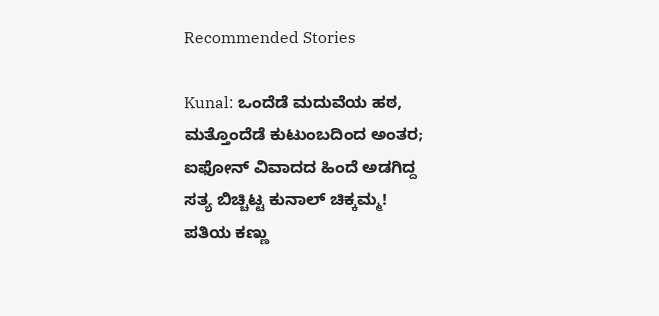Recommended Stories

Kunal: ಒಂದೆಡೆ ಮದುವೆಯ ಹಠ, ಮತ್ತೊಂದೆಡೆ ಕುಟುಂಬದಿಂದ ಅಂತರ; ಐಫೋನ್‌ ವಿವಾದದ ಹಿಂದೆ ಅಡಗಿದ್ದ ಸತ್ಯ ಬಿಚ್ಚಿಟ್ಟ ಕುನಾಲ್‌ ಚಿಕ್ಕಮ್ಮ!
ಪತಿಯ ಕಣ್ಣು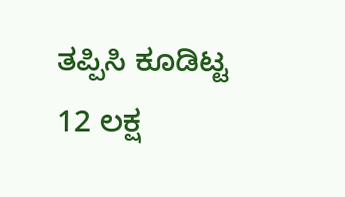ತಪ್ಪಿಸಿ ಕೂಡಿಟ್ಟ 12 ಲಕ್ಷ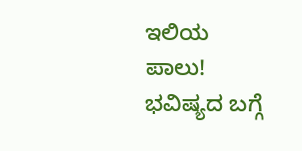ಇಲಿಯ ಪಾಲು! ಭವಿಷ್ಯದ ಬಗ್ಗೆ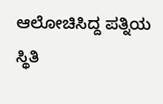ಆಲೋಚಿಸಿದ್ದ ಪತ್ನಿಯ ಸ್ಥಿತಿ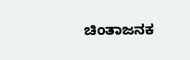ಚಿಂತಾಜನಕ